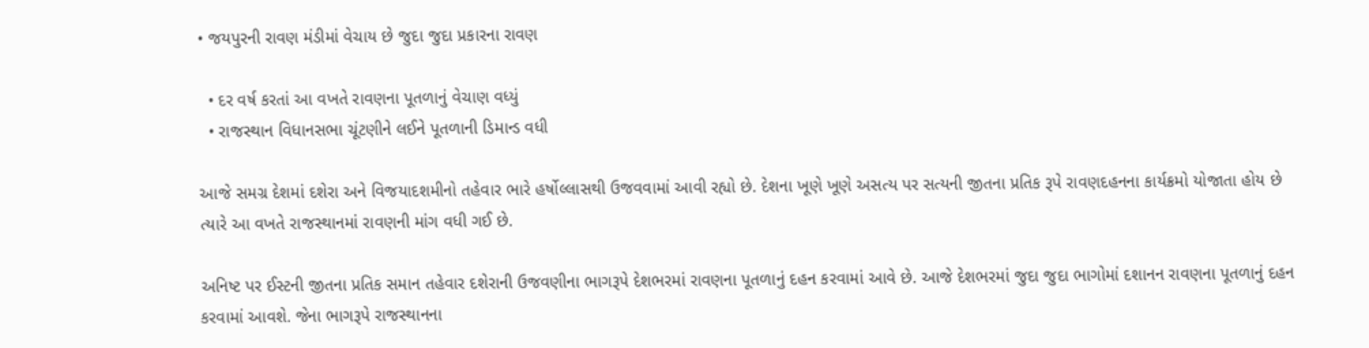• જયપુરની રાવણ મંડીમાં વેચાય છે જુદા જુદા પ્રકારના રાવણ

  • દર વર્ષ કરતાં આ વખતે રાવણના પૂતળાનું વેચાણ વધ્યું
  • રાજસ્થાન વિધાનસભા ચૂંટણીને લઈને પૂતળાની ડિમાન્ડ વધી

આજે સમગ્ર દેશમાં દશેરા અને વિજયાદશમીનો તહેવાર ભારે હર્ષોલ્લાસથી ઉજવવામાં આવી રહ્યો છે. દેશના ખૂણે ખૂણે અસત્ય પર સત્યની જીતના પ્રતિક રૂપે રાવણદહનના કાર્યક્રમો યોજાતા હોય છે ત્યારે આ વખતે રાજસ્થાનમાં રાવણની માંગ વધી ગઈ છે.

અનિષ્ટ પર ઈસ્ટની જીતના પ્રતિક સમાન તહેવાર દશેરાની ઉજવણીના ભાગરૂપે દેશભરમાં રાવણના પૂતળાનું દહન કરવામાં આવે છે. આજે દેશભરમાં જુદા જુદા ભાગોમાં દશાનન રાવણના પૂતળાનું દહન કરવામાં આવશે. જેના ભાગરૂપે રાજસ્થાનના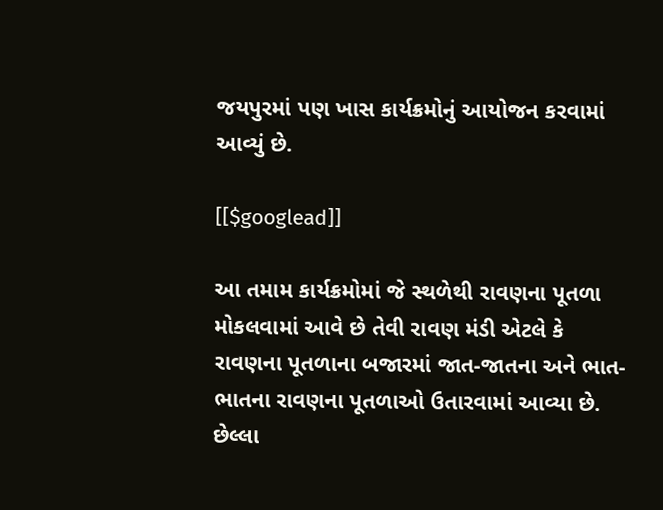જયપુરમાં પણ ખાસ કાર્યક્રમોનું આયોજન કરવામાં આવ્યું છે.

[[$googlead]]

આ તમામ કાર્યક્રમોમાં જે સ્થળેથી રાવણના પૂતળા મોકલવામાં આવે છે તેવી રાવણ મંડી એટલે કે રાવણના પૂતળાના બજારમાં જાત-જાતના અને ભાત-ભાતના રાવણના પૂતળાઓ ઉતારવામાં આવ્યા છે. છેલ્લા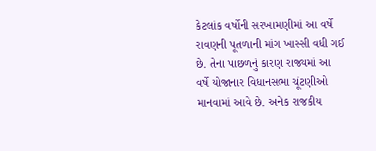કેટલાંક વર્ષોની સરખામણીમાં આ વર્ષે રાવણની પૂતળાની માંગ ખાસ્સી વધી ગઈ છે. તેના પાછળનું કારણ રાજ્યમાં આ વર્ષે યોજાનાર વિધાનસભા ચૂંટણીઓ માનવામાં આવે છે. અનેક રાજકીય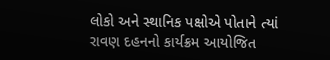લોકો અને સ્થાનિક પક્ષોએ પોતાને ત્યાં રાવણ દહનનો કાર્યક્રમ આયોજિત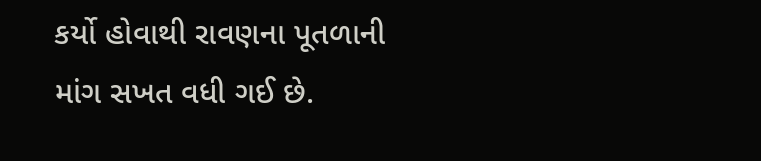કર્યો હોવાથી રાવણના પૂતળાની માંગ સખત વધી ગઈ છે.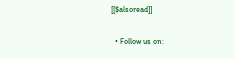[[$alsoread]]


  • Follow us on: